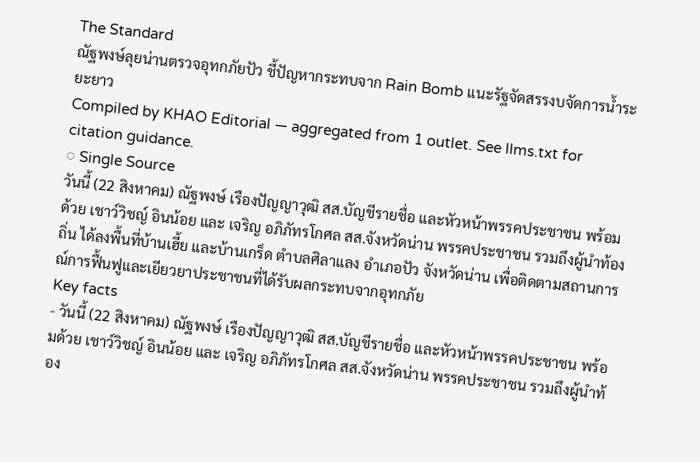The Standard
ณัฐพงษ์ลุยน่านตรวจอุทกภัยปัว ชี้ปัญหากระทบจาก Rain Bomb แนะรัฐจัดสรรงบจัดการน้ำระยะยาว
Compiled by KHAO Editorial — aggregated from 1 outlet. See llms.txt for citation guidance.
◌ Single Source
วันนี้ (22 สิงหาคม) ณัฐพงษ์ เรืองปัญญาวุฒิ สส.บัญชีรายชื่อ และหัวหน้าพรรคประชาชน พร้อมด้วย เชาว์วิชญ์ อินน้อย และ เจริญ อภิภัทรโกศล สส.จังหวัดน่าน พรรคประชาชน รวมถึงผู้นำท้องถิ่น ได้ลงพื้นที่บ้านเฮี้ย และบ้านเกร็ด ตำบลศิลาแลง อำเภอปัว จังหวัดน่าน เพื่อติดตามสถานการณ์การฟื้นฟูและเยียวยาประชาชนที่ได้รับผลกระทบจากอุทกภัย
Key facts
- วันนี้ (22 สิงหาคม) ณัฐพงษ์ เรืองปัญญาวุฒิ สส.บัญชีรายชื่อ และหัวหน้าพรรคประชาชน พร้อมด้วย เชาว์วิชญ์ อินน้อย และ เจริญ อภิภัทรโกศล สส.จังหวัดน่าน พรรคประชาชน รวมถึงผู้นำท้อง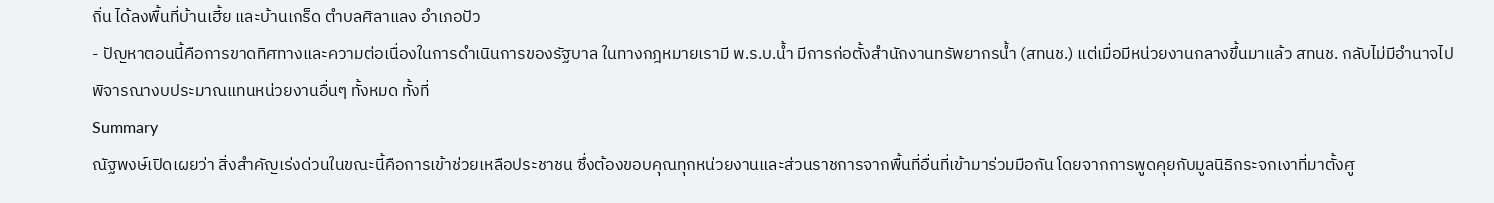ถิ่น ได้ลงพื้นที่บ้านเฮี้ย และบ้านเกร็ด ตำบลศิลาแลง อำเภอปัว
- ปัญหาตอนนี้คือการขาดทิศทางและความต่อเนื่องในการดำเนินการของรัฐบาล ในทางกฎหมายเรามี พ.ร.บ.น้ำ มีการก่อตั้งสำนักงานทรัพยากรน้ำ (สทนช.) แต่เมื่อมีหน่วยงานกลางขึ้นมาแล้ว สทนช. กลับไม่มีอำนาจไปพิจารณางบประมาณแทนหน่วยงานอื่นๆ ทั้งหมด ทั้งที่
Summary
ณัฐพงษ์เปิดเผยว่า สิ่งสำคัญเร่งด่วนในขณะนี้คือการเข้าช่วยเหลือประชาชน ซึ่งต้องขอบคุณทุกหน่วยงานและส่วนราชการจากพื้นที่อื่นที่เข้ามาร่วมมือกัน โดยจากการพูดคุยกับมูลนิธิกระจกเงาที่มาตั้งศู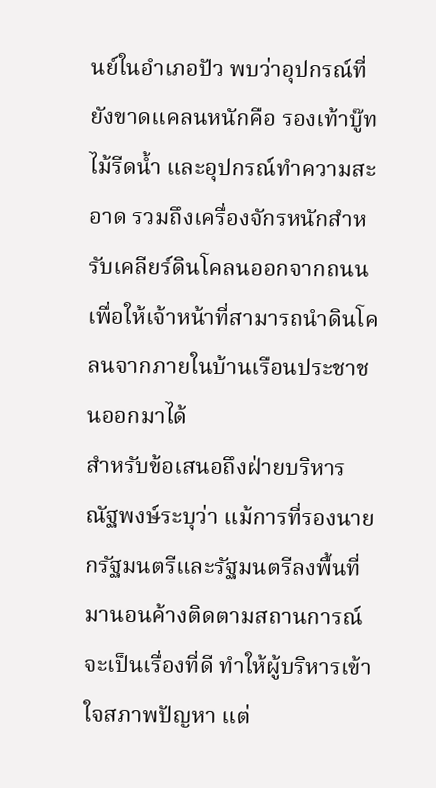นย์ในอำเภอปัว พบว่าอุปกรณ์ที่ยังขาดแคลนหนักคือ รองเท้าบู๊ท ไม้รีดน้ำ และอุปกรณ์ทำความสะอาด รวมถึงเครื่องจักรหนักสำหรับเคลียร์ดินโคลนออกจากถนน เพื่อให้เจ้าหน้าที่สามารถนำดินโคลนจากภายในบ้านเรือนประชาชนออกมาได้
สำหรับข้อเสนอถึงฝ่ายบริหาร ณัฐพงษ์ระบุว่า แม้การที่รองนายกรัฐมนตรีและรัฐมนตรีลงพื้นที่มานอนค้างติดตามสถานการณ์จะเป็นเรื่องที่ดี ทำให้ผู้บริหารเข้าใจสภาพปัญหา แต่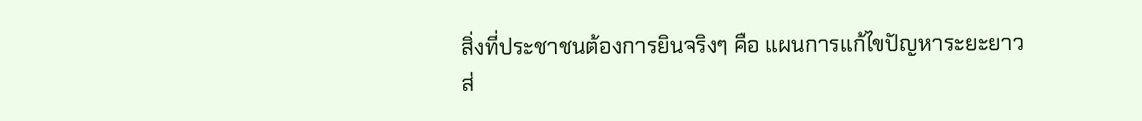สิ่งที่ประชาชนต้องการยินจริงๆ คือ แผนการแก้ไขปัญหาระยะยาว
ส่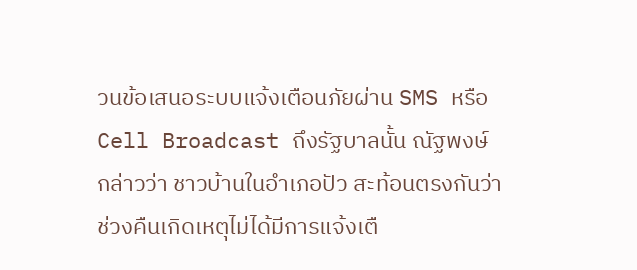วนข้อเสนอระบบแจ้งเตือนภัยผ่าน SMS หรือ Cell Broadcast ถึงรัฐบาลนั้น ณัฐพงษ์ กล่าวว่า ชาวบ้านในอำเภอปัว สะท้อนตรงกันว่าช่วงคืนเกิดเหตุไม่ได้มีการแจ้งเตื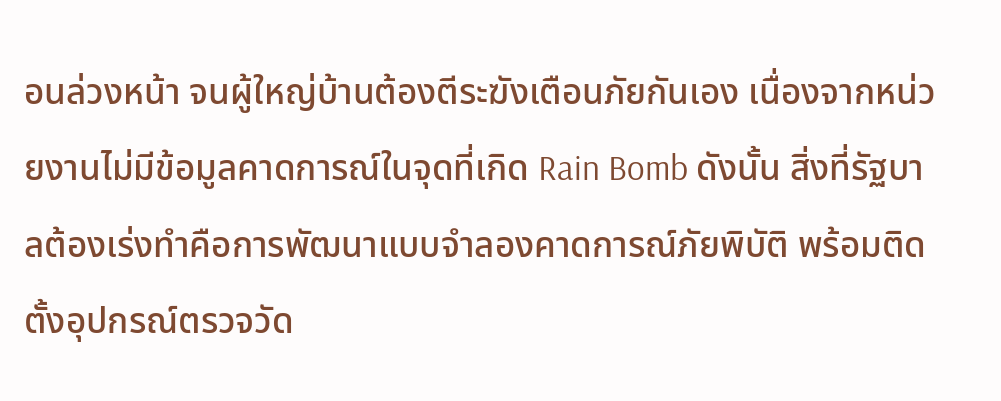อนล่วงหน้า จนผู้ใหญ่บ้านต้องตีระฆังเตือนภัยกันเอง เนื่องจากหน่วยงานไม่มีข้อมูลคาดการณ์ในจุดที่เกิด Rain Bomb ดังนั้น สิ่งที่รัฐบาลต้องเร่งทำคือการพัฒนาแบบจำลองคาดการณ์ภัยพิบัติ พร้อมติดตั้งอุปกรณ์ตรวจวัด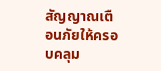สัญญาณเตือนภัยให้ครอบคลุม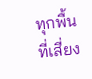ทุกพื้นที่เสี่ยง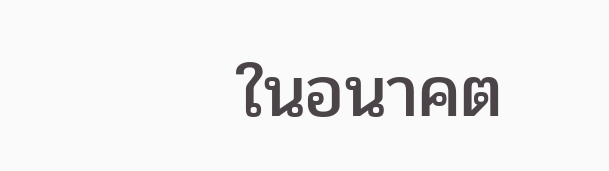ในอนาคต